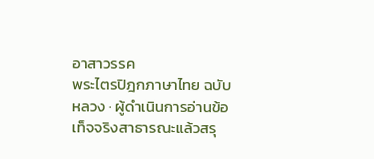อาสาวรรค
พระไตรปิฎกภาษาไทย ฉบับหลวง · ผู้ดำเนินการอ่านข้อเท็จจริงสาธารณะแล้วสรุ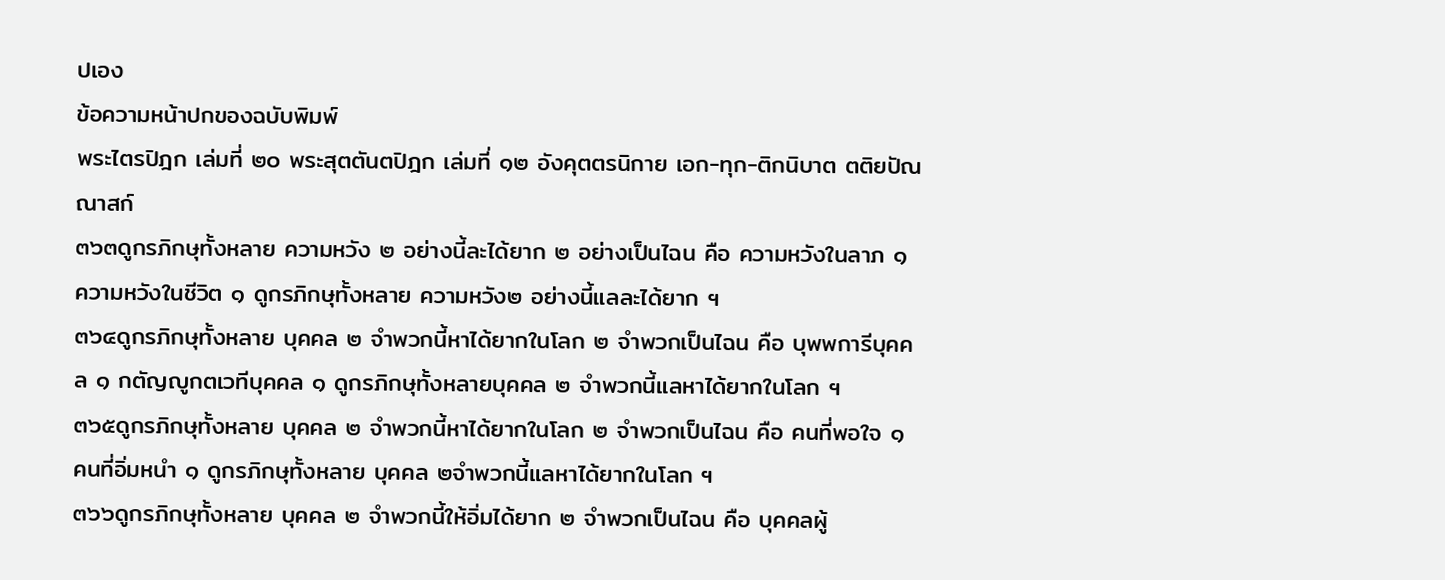ปเอง
ข้อความหน้าปกของฉบับพิมพ์
พระไตรปิฎก เล่มที่ ๒๐ พระสุตตันตปิฎก เล่มที่ ๑๒ อังคุตตรนิกาย เอก-ทุก-ติกนิบาต ตติยปัณณาสก์
๓๖๓ดูกรภิกษุทั้งหลาย ความหวัง ๒ อย่างนี้ละได้ยาก ๒ อย่างเป็นไฉน คือ ความหวังในลาภ ๑ ความหวังในชีวิต ๑ ดูกรภิกษุทั้งหลาย ความหวัง๒ อย่างนี้แลละได้ยาก ฯ
๓๖๔ดูกรภิกษุทั้งหลาย บุคคล ๒ จำพวกนี้หาได้ยากในโลก ๒ จำพวกเป็นไฉน คือ บุพพการีบุคคล ๑ กตัญญูกตเวทีบุคคล ๑ ดูกรภิกษุทั้งหลายบุคคล ๒ จำพวกนี้แลหาได้ยากในโลก ฯ
๓๖๕ดูกรภิกษุทั้งหลาย บุคคล ๒ จำพวกนี้หาได้ยากในโลก ๒ จำพวกเป็นไฉน คือ คนที่พอใจ ๑ คนที่อิ่มหนำ ๑ ดูกรภิกษุทั้งหลาย บุคคล ๒จำพวกนี้แลหาได้ยากในโลก ฯ
๓๖๖ดูกรภิกษุทั้งหลาย บุคคล ๒ จำพวกนี้ให้อิ่มได้ยาก ๒ จำพวกเป็นไฉน คือ บุคคลผู้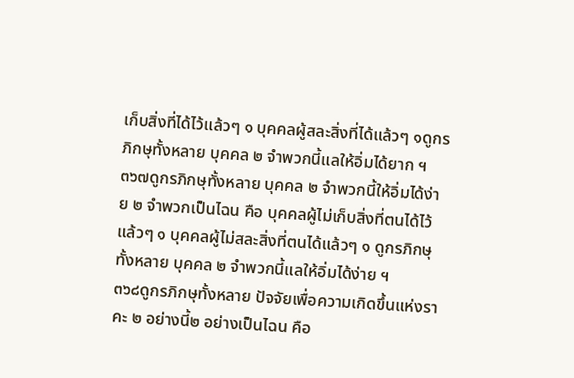เก็บสิ่งที่ได้ไว้แล้วๆ ๑ บุคคลผู้สละสิ่งที่ได้แล้วๆ ๑ดูกรภิกษุทั้งหลาย บุคคล ๒ จำพวกนี้แลให้อิ่มได้ยาก ฯ
๓๖๗ดูกรภิกษุทั้งหลาย บุคคล ๒ จำพวกนี้ให้อิ่มได้ง่าย ๒ จำพวกเป็นไฉน คือ บุคคลผู้ไม่เก็บสิ่งที่ตนได้ไว้แล้วๆ ๑ บุคคลผู้ไม่สละสิ่งที่ตนได้แล้วๆ ๑ ดูกรภิกษุทั้งหลาย บุคคล ๒ จำพวกนี้แลให้อิ่มได้ง่าย ฯ
๓๖๘ดูกรภิกษุทั้งหลาย ปัจจัยเพื่อความเกิดขึ้นแห่งราคะ ๒ อย่างนี้๒ อย่างเป็นไฉน คือ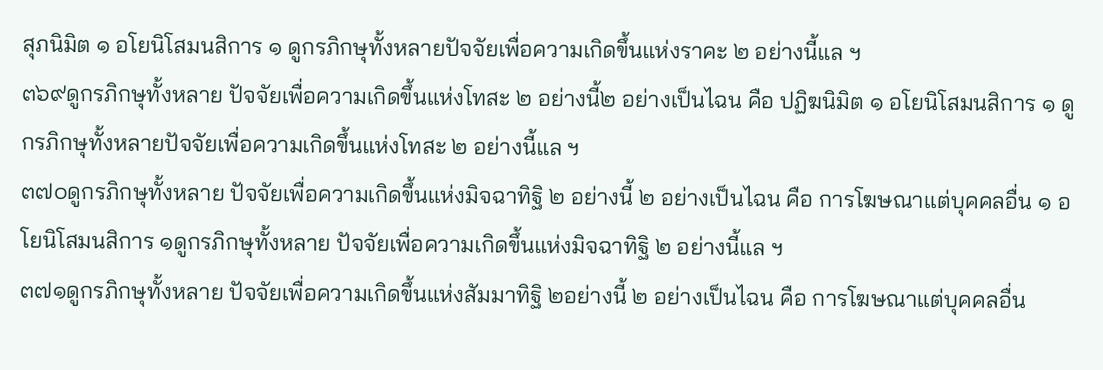สุภนิมิต ๑ อโยนิโสมนสิการ ๑ ดูกรภิกษุทั้งหลายปัจจัยเพื่อความเกิดขึ้นแห่งราคะ ๒ อย่างนี้แล ฯ
๓๖๙ดูกรภิกษุทั้งหลาย ปัจจัยเพื่อความเกิดขึ้นแห่งโทสะ ๒ อย่างนี้๒ อย่างเป็นไฉน คือ ปฏิฆนิมิต ๑ อโยนิโสมนสิการ ๑ ดูกรภิกษุทั้งหลายปัจจัยเพื่อความเกิดขึ้นแห่งโทสะ ๒ อย่างนี้แล ฯ
๓๗๐ดูกรภิกษุทั้งหลาย ปัจจัยเพื่อความเกิดขึ้นแห่งมิจฉาทิฐิ ๒ อย่างนี้ ๒ อย่างเป็นไฉน คือ การโฆษณาแต่บุคคลอื่น ๑ อโยนิโสมนสิการ ๑ดูกรภิกษุทั้งหลาย ปัจจัยเพื่อความเกิดขึ้นแห่งมิจฉาทิฐิ ๒ อย่างนี้แล ฯ
๓๗๑ดูกรภิกษุทั้งหลาย ปัจจัยเพื่อความเกิดขึ้นแห่งสัมมาทิฐิ ๒อย่างนี้ ๒ อย่างเป็นไฉน คือ การโฆษณาแต่บุคคลอื่น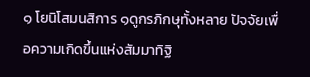๑ โยนิโสมนสิการ ๑ดูกรภิกษุทั้งหลาย ปัจจัยเพื่อความเกิดขึ้นแห่งสัมมาทิฐิ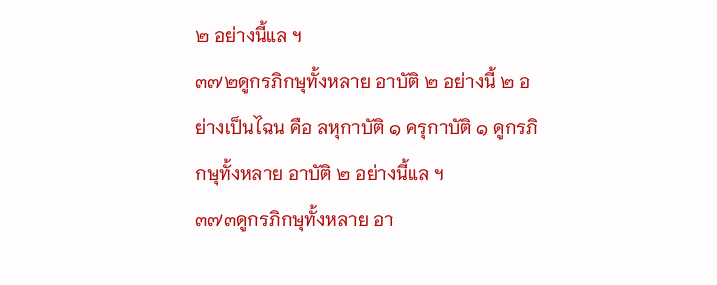๒ อย่างนี้แล ฯ
๓๗๒ดูกรภิกษุทั้งหลาย อาบัติ ๒ อย่างนี้ ๒ อย่างเป็นไฉน คือ ลหุกาบัติ ๑ ครุกาบัติ ๑ ดูกรภิกษุทั้งหลาย อาบัติ ๒ อย่างนี้แล ฯ
๓๗๓ดูกรภิกษุทั้งหลาย อา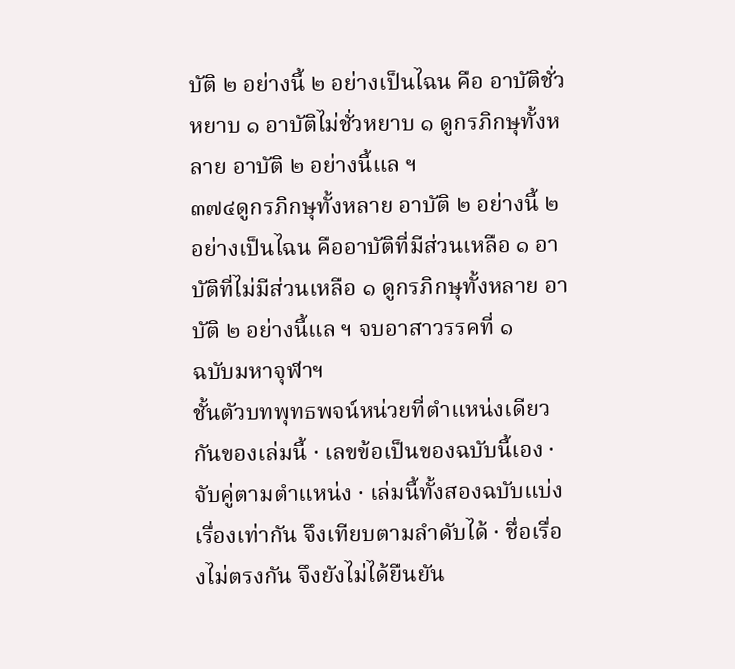บัติ ๒ อย่างนี้ ๒ อย่างเป็นไฉน คือ อาบัติชั่วหยาบ ๑ อาบัติไม่ชั่วหยาบ ๑ ดูกรภิกษุทั้งหลาย อาบัติ ๒ อย่างนี้แล ฯ
๓๗๔ดูกรภิกษุทั้งหลาย อาบัติ ๒ อย่างนี้ ๒ อย่างเป็นไฉน คืออาบัติที่มีส่วนเหลือ ๑ อาบัติที่ไม่มีส่วนเหลือ ๑ ดูกรภิกษุทั้งหลาย อาบัติ ๒ อย่างนี้แล ฯ จบอาสาวรรคที่ ๑
ฉบับมหาจุฬาฯ
ชั้นตัวบทพุทธพจน์หน่วยที่ตำแหน่งเดียวกันของเล่มนี้ · เลขข้อเป็นของฉบับนี้เอง · จับคู่ตามตำแหน่ง · เล่มนี้ทั้งสองฉบับแบ่งเรื่องเท่ากัน จึงเทียบตามลำดับได้ · ชื่อเรื่องไม่ตรงกัน จึงยังไม่ได้ยืนยัน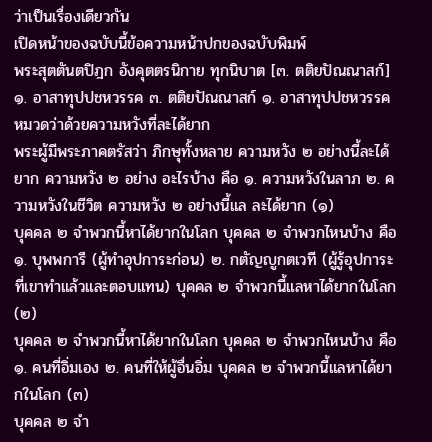ว่าเป็นเรื่องเดียวกัน
เปิดหน้าของฉบับนี้ข้อความหน้าปกของฉบับพิมพ์
พระสุตตันตปิฎก อังคุตตรนิกาย ทุกนิบาต [๓. ตติยปัณณาสก์] ๑. อาสาทุปปชหวรรค ๓. ตติยปัณณาสก์ ๑. อาสาทุปปชหวรรค หมวดว่าด้วยความหวังที่ละได้ยาก
พระผู้มีพระภาคตรัสว่า ภิกษุทั้งหลาย ความหวัง ๒ อย่างนี้ละได้ยาก ความหวัง ๒ อย่าง อะไรบ้าง คือ ๑. ความหวังในลาภ ๒. ความหวังในชีวิต ความหวัง ๒ อย่างนี้แล ละได้ยาก (๑)
บุคคล ๒ จำพวกนี้หาได้ยากในโลก บุคคล ๒ จำพวกไหนบ้าง คือ ๑. บุพพการี (ผู้ทำอุปการะก่อน) ๒. กตัญญูกตเวที (ผู้รู้อุปการะที่เขาทำแล้วและตอบแทน) บุคคล ๒ จำพวกนี้แลหาได้ยากในโลก (๒)
บุคคล ๒ จำพวกนี้หาได้ยากในโลก บุคคล ๒ จำพวกไหนบ้าง คือ ๑. คนที่อิ่มเอง ๒. คนที่ให้ผู้อื่นอิ่ม บุคคล ๒ จำพวกนี้แลหาได้ยากในโลก (๓)
บุคคล ๒ จำ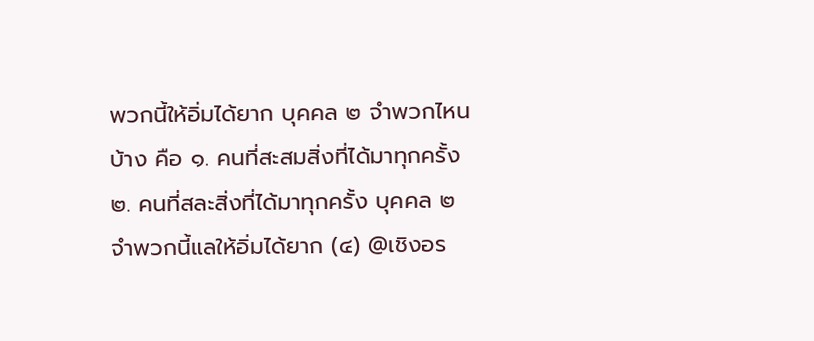พวกนี้ให้อิ่มได้ยาก บุคคล ๒ จำพวกไหนบ้าง คือ ๑. คนที่สะสมสิ่งที่ได้มาทุกครั้ง ๒. คนที่สละสิ่งที่ได้มาทุกครั้ง บุคคล ๒ จำพวกนี้แลให้อิ่มได้ยาก (๔) @เชิงอร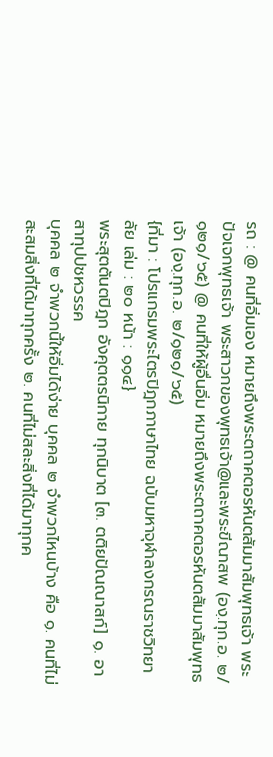รถ : @ คนที่อิ่มเอง หมายถึงพระตถาคตอรหันตสัมมาสัมพุทธเจ้า พระปัจเจกพุทธเจ้า พระสาวกของพุทธเจ้า@และพระขีณาสพ (องฺ.ทุก.อ. ๒/๑๒๑/๖๕) @ คนที่ให้ผู้อื่นอิ่ม หมายถึงพระตถาคตอรหันตสัมมาสัมพุทธเจ้า (องฺ.ทุก.อ. ๒/๑๒๑/๖๕)
{ที่มา : โปรแกรมพระไตรปิฎกภาษาไทย ฉบับมหาจุฬาลงกรณราชวิทยาลัย เล่ม : ๒๐ หน้า : ๑๑๔}
พระสุตตันตปิฎก อังคุตตรนิกาย ทุกนิบาต [๓. ตติยปัณณาสก์] ๑. อาสาทุปปชหวรรค
บุคคล ๒ จำพวกนี้ให้อิ่มได้ง่าย บุคคล ๒ จำพวกไหนบ้าง คือ ๑. คนที่ไม่สะสมสิ่งที่ได้มาทุกครั้ง ๒. คนที่ไม่สละสิ่งที่ได้มาทุกค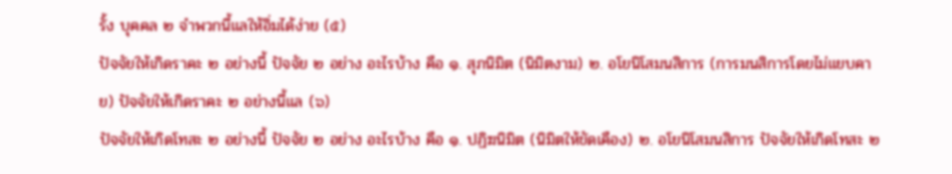รั้ง บุคคล ๒ จำพวกนี้แลให้อิ่มได้ง่าย (๕)
ปัจจัยให้เกิดราคะ ๒ อย่างนี้ ปัจจัย ๒ อย่าง อะไรบ้าง คือ ๑. สุภนิมิต (นิมิตงาม) ๒. อโยนิโสมนสิการ (การมนสิการโดยไม่แยบคาย) ปัจจัยให้เกิดราคะ ๒ อย่างนี้แล (๖)
ปัจจัยให้เกิดโทสะ ๒ อย่างนี้ ปัจจัย ๒ อย่าง อะไรบ้าง คือ ๑. ปฏิฆนิมิต (นิมิตให้ขัดเคือง) ๒. อโยนิโสมนสิการ ปัจจัยให้เกิดโทสะ ๒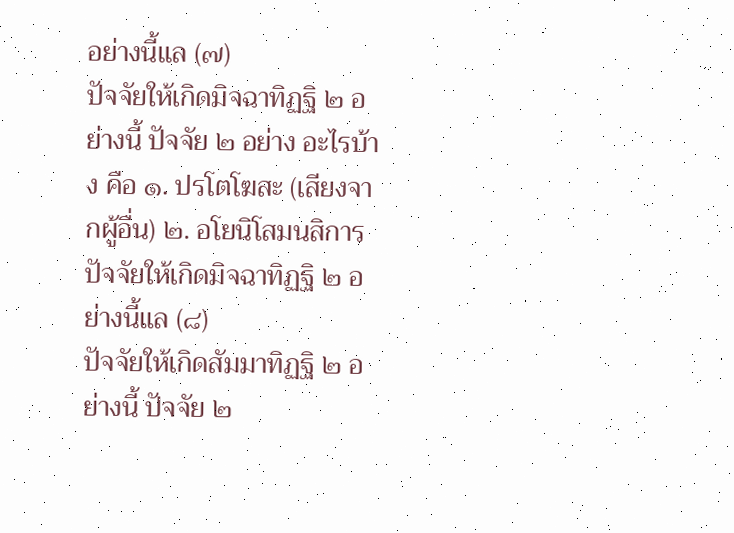อย่างนี้แล (๗)
ปัจจัยให้เกิดมิจฉาทิฏฐิ ๒ อย่างนี้ ปัจจัย ๒ อย่าง อะไรบ้าง คือ ๑. ปรโตโฆสะ (เสียงจากผู้อื่น) ๒. อโยนิโสมนสิการ ปัจจัยให้เกิดมิจฉาทิฏฐิ ๒ อย่างนี้แล (๘)
ปัจจัยให้เกิดสัมมาทิฏฐิ ๒ อย่างนี้ ปัจจัย ๒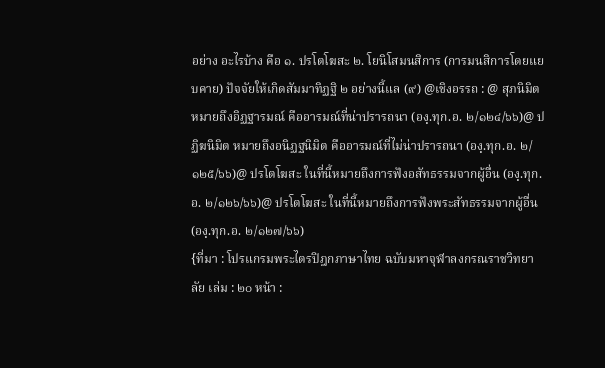อย่าง อะไรบ้าง คือ ๑. ปรโตโฆสะ ๒. โยนิโสมนสิการ (การมนสิการโดยแยบคาย) ปัจจัยให้เกิดสัมมาทิฏฐิ ๒ อย่างนี้แล (๙) @เชิงอรรถ : @ สุภนิมิต หมายถึงอิฏฐารมณ์ คืออารมณ์ที่น่าปรารถนา (องฺ.ทุก.อ. ๒/๑๒๔/๖๖)@ ปฏิฆนิมิต หมายถึงอนิฏฐนิมิต คืออารมณ์ที่ไม่น่าปรารถนา (องฺ.ทุก.อ. ๒/๑๒๕/๖๖)@ ปรโตโฆสะ ในที่นี้หมายถึงการฟังอสัทธรรมจากผู้อื่น (องฺ.ทุก.อ. ๒/๑๒๖/๖๖)@ ปรโตโฆสะ ในที่นี้หมายถึงการฟังพระสัทธรรมจากผู้อื่น (องฺ.ทุก.อ. ๒/๑๒๗/๖๖)
{ที่มา : โปรแกรมพระไตรปิฎกภาษาไทย ฉบับมหาจุฬาลงกรณราชวิทยาลัย เล่ม : ๒๐ หน้า :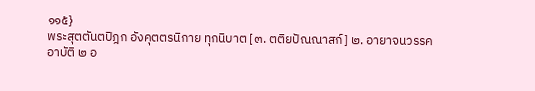๑๑๕}
พระสุตตันตปิฎก อังคุตตรนิกาย ทุกนิบาต [๓. ตติยปัณณาสก์] ๒. อายาจนวรรค
อาบัติ ๒ อ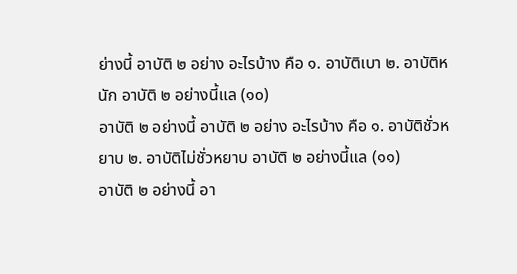ย่างนี้ อาบัติ ๒ อย่าง อะไรบ้าง คือ ๑. อาบัติเบา ๒. อาบัติหนัก อาบัติ ๒ อย่างนี้แล (๑๐)
อาบัติ ๒ อย่างนี้ อาบัติ ๒ อย่าง อะไรบ้าง คือ ๑. อาบัติชั่วหยาบ ๒. อาบัติไม่ชั่วหยาบ อาบัติ ๒ อย่างนี้แล (๑๑)
อาบัติ ๒ อย่างนี้ อา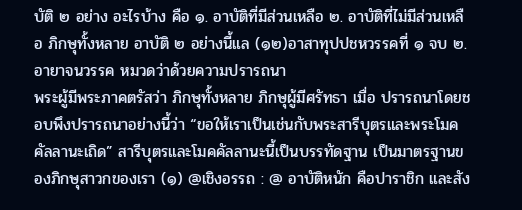บัติ ๒ อย่าง อะไรบ้าง คือ ๑. อาบัติที่มีส่วนเหลือ ๒. อาบัติที่ไม่มีส่วนเหลือ ภิกษุทั้งหลาย อาบัติ ๒ อย่างนี้แล (๑๒)อาสาทุปปชหวรรคที่ ๑ จบ ๒. อายาจนวรรค หมวดว่าด้วยความปรารถนา
พระผู้มีพระภาคตรัสว่า ภิกษุทั้งหลาย ภิกษุผู้มีศรัทธา เมื่อ ปรารถนาโดยชอบพึงปรารถนาอย่างนี้ว่า “ขอให้เราเป็นเช่นกับพระสารีบุตรและพระโมคคัลลานะเถิด” สารีบุตรและโมคคัลลานะนี้เป็นบรรทัดฐาน เป็นมาตรฐานของภิกษุสาวกของเรา (๑) @เชิงอรรถ : @ อาบัติหนัก คือปาราชิก และสัง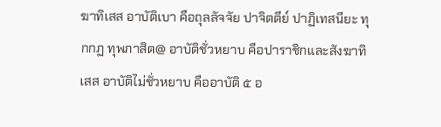ฆาทิเสส อาบัติเบา คือถุลลัจจัย ปาจิตตีย์ ปาฏิเทสนียะ ทุกกฏ ทุพภาสิต@ อาบัติชั่วหยาบ คือปาราชิกและสังฆาทิเสส อาบัติไม่ชั่วหยาบ คืออาบัติ ๕ อ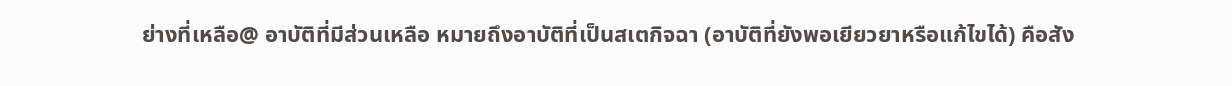ย่างที่เหลือ@ อาบัติที่มีส่วนเหลือ หมายถึงอาบัติที่เป็นสเตกิจฉา (อาบัติที่ยังพอเยียวยาหรือแก้ไขได้) คือสัง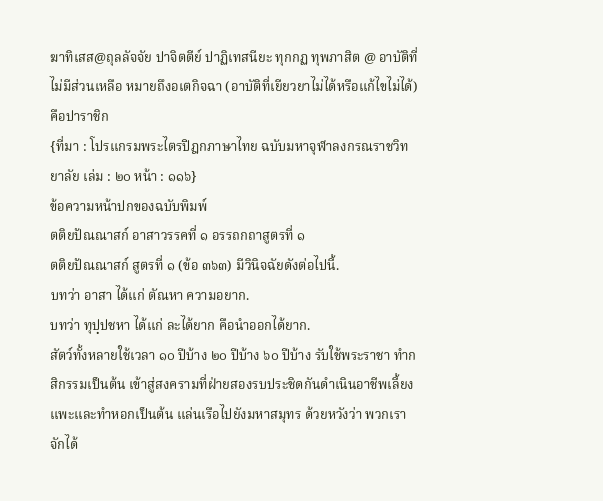ฆาทิเสส@ถุลลัจจัย ปาจิตตีย์ ปาฏิเทสนียะ ทุกกฏ ทุพภาสิต @ อาบัติที่ไม่มีส่วนเหลือ หมายถึงอเตกิจฉา (อาบัติที่เยียวยาไม่ได้หรือแก้ไขไม่ได้) คือปาราชิก
{ที่มา : โปรแกรมพระไตรปิฎกภาษาไทย ฉบับมหาจุฬาลงกรณราชวิทยาลัย เล่ม : ๒๐ หน้า : ๑๑๖}
ข้อความหน้าปกของฉบับพิมพ์
ตติยปัณณาสก์ อาสาวรรคที่ ๑ อรรถกถาสูตรที่ ๑
ตติยปัณณาสก์ สูตรที่ ๑ (ข้อ ๓๖๓) มีวินิจฉัยดังต่อไปนี้.
บทว่า อาสา ได้แก่ ตัณหา ความอยาก.
บทว่า ทุปฺปชหา ได้แก่ ละได้ยาก คือนำออกได้ยาก.
สัตว์ทั้งหลายใช้เวลา ๑๐ ปีบ้าง ๒๐ ปีบ้าง ๖๐ ปีบ้าง รับใช้พระราชา ทำกสิกรรมเป็นต้น เข้าสู่สงครามที่ฝ่ายสองรบประชิดกันดำเนินอาชีพเลี้ยงแพะและทำหอกเป็นต้น แล่นเรือไปยังมหาสมุทร ด้วยหวังว่า พวกเราจักได้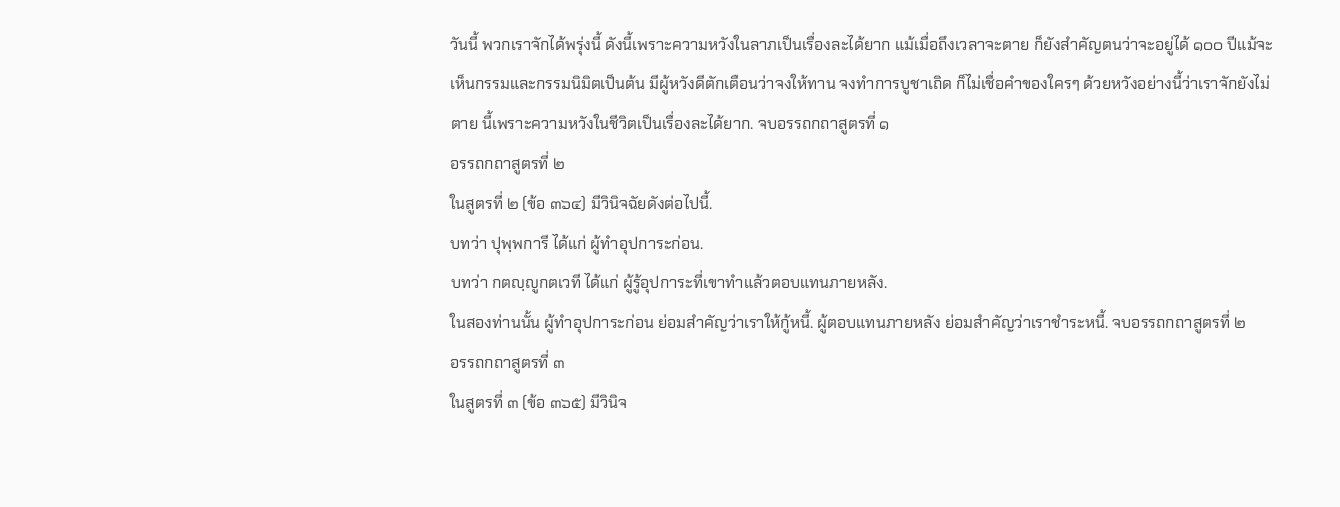วันนี้ พวกเราจักได้พรุ่งนี้ ดังนี้เพราะความหวังในลาภเป็นเรื่องละได้ยาก แม้เมื่อถึงเวลาจะตาย ก็ยังสำคัญตนว่าจะอยู่ได้ ๑๐๐ ปีแม้จะเห็นกรรมและกรรมนิมิตเป็นต้น มีผู้หวังดีตักเตือนว่าจงให้ทาน จงทำการบูชาเถิด ก็ไม่เชื่อคำของใครๆ ด้วยหวังอย่างนี้ว่าเราจักยังไม่ตาย นี้เพราะความหวังในชีวิตเป็นเรื่องละได้ยาก. จบอรรถกถาสูตรที่ ๑
อรรถกถาสูตรที่ ๒
ในสูตรที่ ๒ (ข้อ ๓๖๔) มีวินิจฉัยดังต่อไปนี้.
บทว่า ปุพฺพการี ได้แก่ ผู้ทำอุปการะก่อน.
บทว่า กตญฺญูกตเวที ได้แก่ ผู้รู้อุปการะที่เขาทำแล้วตอบแทนภายหลัง.
ในสองท่านนั้น ผู้ทำอุปการะก่อน ย่อมสำคัญว่าเราให้กู้หนี้. ผู้ตอบแทนภายหลัง ย่อมสำคัญว่าเราชำระหนี้. จบอรรถกถาสูตรที่ ๒
อรรถกถาสูตรที่ ๓
ในสูตรที่ ๓ (ข้อ ๓๖๕) มีวินิจ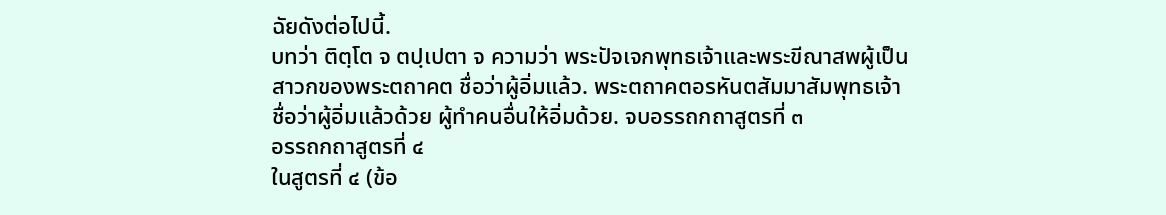ฉัยดังต่อไปนี้.
บทว่า ติตฺโต จ ตปฺเปตา จ ความว่า พระปัจเจกพุทธเจ้าและพระขีณาสพผู้เป็นสาวกของพระตถาคต ชื่อว่าผู้อิ่มแล้ว. พระตถาคตอรหันตสัมมาสัมพุทธเจ้า ชื่อว่าผู้อิ่มแล้วด้วย ผู้ทำคนอื่นให้อิ่มด้วย. จบอรรถกถาสูตรที่ ๓
อรรถกถาสูตรที่ ๔
ในสูตรที่ ๔ (ข้อ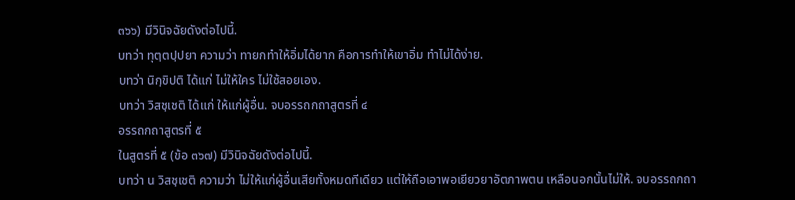๓๖๖) มีวินิจฉัยดังต่อไปนี้.
บทว่า ทุตฺตปฺปยา ความว่า ทายกทำให้อิ่มได้ยาก คือการทำให้เขาอิ่ม ทำไม่ได้ง่าย.
บทว่า นิกฺขิปติ ได้แก่ ไม่ให้ใคร ไม่ใช้สอยเอง.
บทว่า วิสชฺเชติ ได้แก่ ให้แก่ผู้อื่น. จบอรรถกถาสูตรที่ ๔
อรรถกถาสูตรที่ ๕
ในสูตรที่ ๕ (ข้อ ๓๖๗) มีวินิจฉัยดังต่อไปนี้.
บทว่า น วิสชฺเชติ ความว่า ไม่ให้แก่ผู้อื่นเสียทั้งหมดทีเดียว แต่ให้ถือเอาพอเยียวยาอัตภาพตน เหลือนอกนั้นไม่ให้. จบอรรถกถา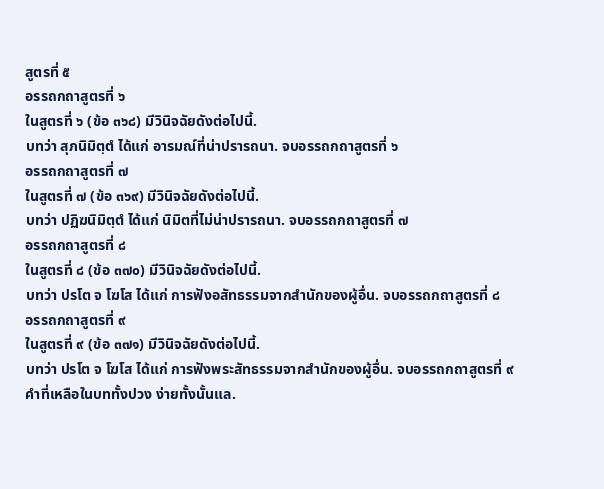สูตรที่ ๕
อรรถกถาสูตรที่ ๖
ในสูตรที่ ๖ (ข้อ ๓๖๘) มีวินิจฉัยดังต่อไปนี้.
บทว่า สุภนิมิตฺตํ ได้แก่ อารมณ์ที่น่าปรารถนา. จบอรรถกถาสูตรที่ ๖
อรรถกถาสูตรที่ ๗
ในสูตรที่ ๗ (ข้อ ๓๖๙) มีวินิจฉัยดังต่อไปนี้.
บทว่า ปฏิฆนิมิตฺตํ ได้แก่ นิมิตที่ไม่น่าปรารถนา. จบอรรถกถาสูตรที่ ๗
อรรถกถาสูตรที่ ๘
ในสูตรที่ ๘ (ข้อ ๓๗๐) มีวินิจฉัยดังต่อไปนี้.
บทว่า ปรโต จ โฆโส ได้แก่ การฟังอสัทธรรมจากสำนักของผู้อื่น. จบอรรถกถาสูตรที่ ๘
อรรถกถาสูตรที่ ๙
ในสูตรที่ ๙ (ข้อ ๓๗๑) มีวินิจฉัยดังต่อไปนี้.
บทว่า ปรโต จ โฆโส ได้แก่ การฟังพระสัทธรรมจากสำนักของผู้อื่น. จบอรรถกถาสูตรที่ ๙
คำที่เหลือในบททั้งปวง ง่ายทั้งนั้นแล.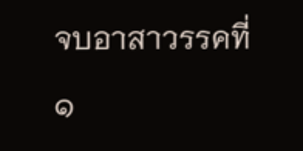จบอาสาวรรคที่ ๑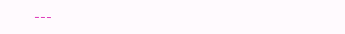---